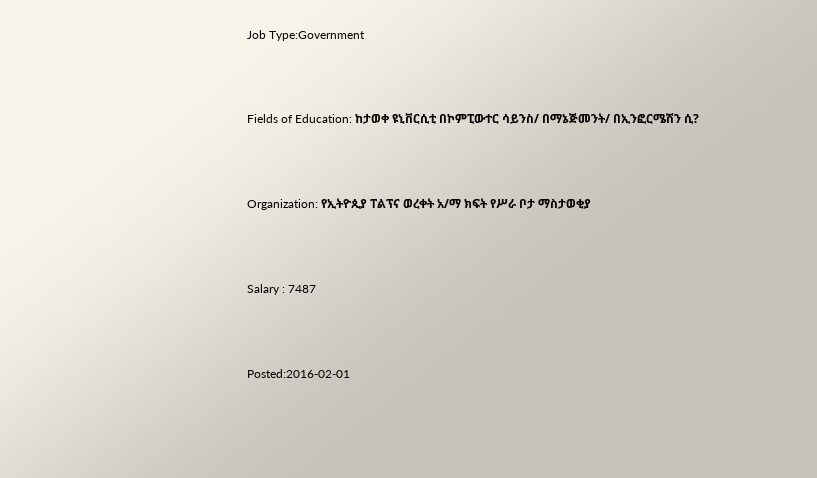Job Type:Government



Fields of Education: ከታወቀ ዩኒቨርሲቲ በኮምፒውተር ሳይንስ/ በማኔጅመንት/ በኢንፎርሜሽን ሲ?



Organization: የኢትዮጲያ ፐልፕና ወረቀት አ/ማ ክፍት የሥራ ቦታ ማስታወቂያ



Salary : 7487



Posted:2016-02-01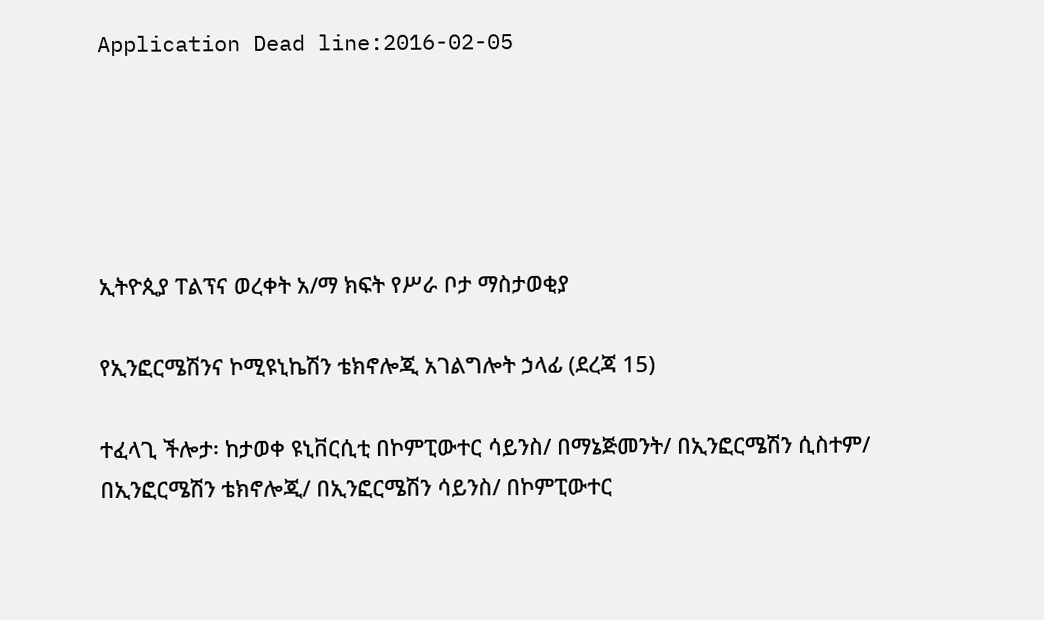Application Dead line:2016-02-05





ኢትዮጲያ ፐልፕና ወረቀት አ/ማ ክፍት የሥራ ቦታ ማስታወቂያ

የኢንፎርሜሽንና ኮሚዩኒኬሽን ቴክኖሎጂ አገልግሎት ኃላፊ (ደረጃ 15)

ተፈላጊ ችሎታ፡ ከታወቀ ዩኒቨርሲቲ በኮምፒውተር ሳይንስ/ በማኔጅመንት/ በኢንፎርሜሽን ሲስተም/ በኢንፎርሜሽን ቴክኖሎጂ/ በኢንፎርሜሽን ሳይንስ/ በኮምፒውተር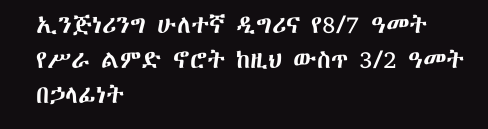ኢንጅነሪንግ ሁለተኛ ዲግሪና የ8/7 ዓመት የሥራ ልምድ ኖሮት ከዚህ ውስጥ 3/2 ዓመት በኃላፊነት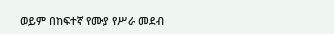ወይም በከፍተኛ የሙያ የሥራ መደብ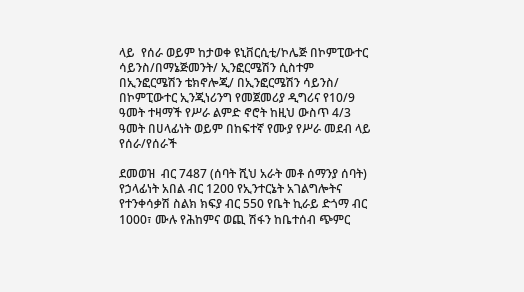ላይ  የሰራ ወይም ከታወቀ ዩኒቨርሲቲ/ኮሌጅ በኮምፒውተር ሳይንስ/በማኔጅመንት/ ኢንፎርሜሽን ሲስተም በኢንፎርሜሽን ቴክኖሎጂ/ በኢንፎርሜሽን ሳይንስ/ በኮምፒውተር ኢንጂነሪንግ የመጀመሪያ ዲግሪና የ10/9 ዓመት ተዛማች የሥራ ልምድ ኖሮት ከዚህ ውስጥ 4/3 ዓመት በሀላፊነት ወይም በከፍተኛ የሙያ የሥራ መደብ ላይ የሰራ/የሰራች

ደመወዝ  ብር 7487 (ሰባት ሺህ አራት መቶ ሰማንያ ሰባት) የኃላፊነት አበል ብር 1200 የኢንተርኔት አገልግሎትና የተንቀሳቃሽ ስልክ ክፍያ ብር 550 የቤት ኪራይ ድጎማ ብር 1000፣ ሙሉ የሕከምና ወጪ ሽፋን ከቤተሰብ ጭምር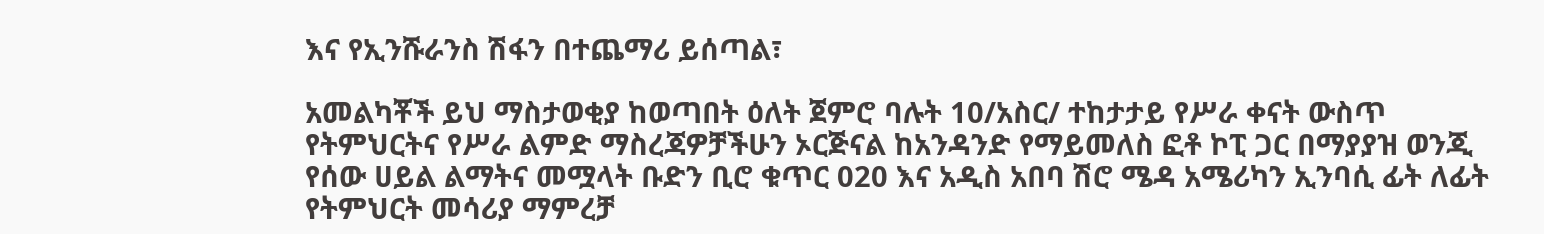እና የኢንሹራንስ ሽፋን በተጨማሪ ይሰጣል፣

አመልካቾች ይህ ማስታወቂያ ከወጣበት ዕለት ጀምሮ ባሉት 10/አስር/ ተከታታይ የሥራ ቀናት ውስጥ የትምህርትና የሥራ ልምድ ማስረጃዎቻችሁን ኦርጅናል ከአንዳንድ የማይመለስ ፎቶ ኮፒ ጋር በማያያዝ ወንጂ የሰው ሀይል ልማትና መሟላት ቡድን ቢሮ ቁጥር 020 እና አዲስ አበባ ሽሮ ሜዳ አሜሪካን ኢንባሲ ፊት ለፊት የትምህርት መሳሪያ ማምረቻ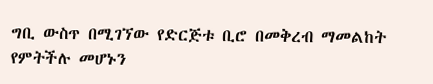ግቢ ውስጥ በሚገኘው የድርጅቱ ቢሮ በመቅረብ ማመልከት የምትችሉ መሆኑን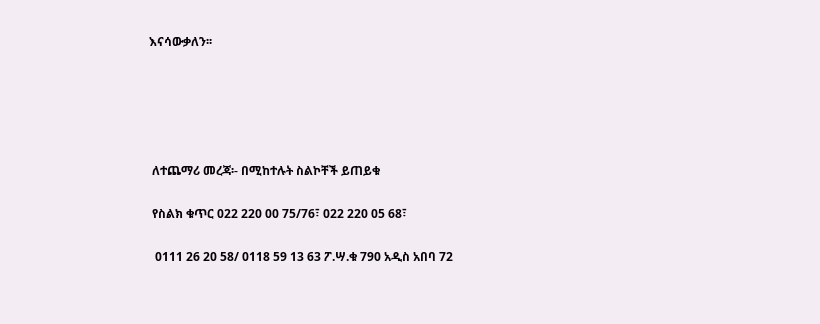እናሳውቃለን፡፡





 ለተጨማሪ መረጃ፡- በሚከተሉት ስልኮቸች ይጠይቁ

 የስልክ ቁጥር 022 220 00 75/76፣ 022 220 05 68፣

  0111 26 20 58/ 0118 59 13 63 ፖ.ሣ.ቁ 790 አዲስ አበባ 72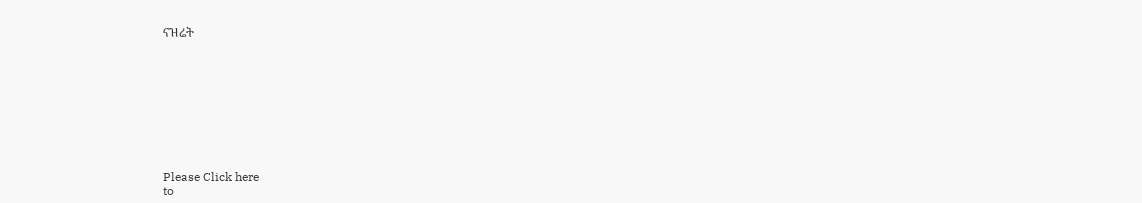ናዝሬት









Please Click here
to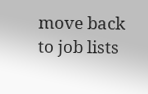move back to job lists